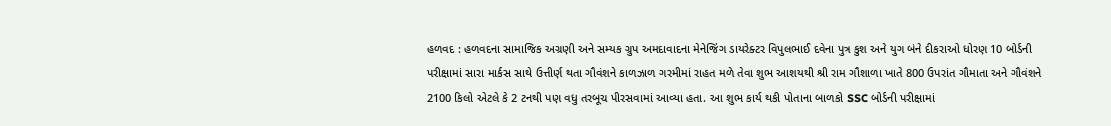હળવદ : હળવદના સામાજિક અગ્રણી અને સમ્યક ગ્રુપ અમદાવાદના મેનેજિંગ ડાયરેક્ટર વિપુલભાઈ દવેના પુત્ર કુશ અને યુગ બંને દીકરાઓ ધોરણ 10 બોર્ડની પરીક્ષામાં સારા માર્કસ સાથે ઉત્તીર્ણ થતા ગૌવંશને કાળઝાળ ગરમીમાં રાહત મળે તેવા શુભ આશયથી શ્રી રામ ગૌશાળા ખાતે 800 ઉપરાંત ગૌમાતા અને ગૌવંશને 2100 કિલો એટલે કે 2 ટનથી પણ વધુ તરબૂચ પીરસવામાં આવ્યા હતા. આ શુભ કાર્ય થકી પોતાના બાળકો SSC બોર્ડની પરીક્ષામાં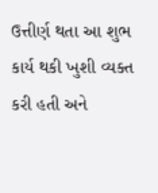ઉત્તીર્ણ થતા આ શુભ કાર્ય થકી ખુશી વ્યક્ત કરી હતી અને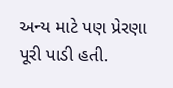અન્ય માટે પણ પ્રેરણા પૂરી પાડી હતી.